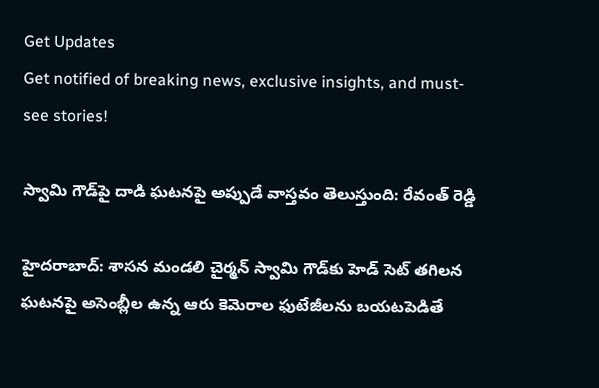Get Updates
Get notified of breaking news, exclusive insights, and must-see stories!

స్వామి గౌడ్‌పై దాడి ఘటనపై అప్పుడే వాస్తవం తెలుస్తుంది: రేవంత్ రెడ్డి

హైదరాబాద్: శాసన మండలి చైర్మన్ స్వామి గౌడ్‌కు హెడ్ సెట్ తగిలన ఘటనపై అసెంబ్లీల ఉన్న ఆరు కెమెరాల ఫుటేజీలను బయటపెడితే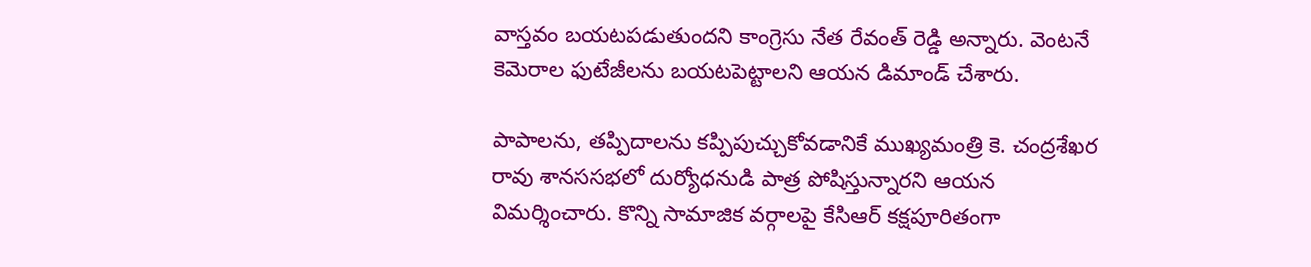వాస్తవం బయటపడుతుందని కాంగ్రెసు నేత రేవంత్ రెడ్డి అన్నారు. వెంటనే కెమెరాల ఫుటేజీలను బయటపెట్టాలని ఆయన డిమాండ్ చేశారు.

పాపాలను, తప్పిదాలను కప్పిపుచ్చుకోవడానికే ముఖ్యమంత్రి కె. చంద్రశేఖర రావు శానససభలో దుర్యోధనుడి పాత్ర పోషిస్తున్నారని ఆయన విమర్శించారు. కొన్ని సామాజిక వర్గాలపై కేసిఆర్ కక్షపూరితంగా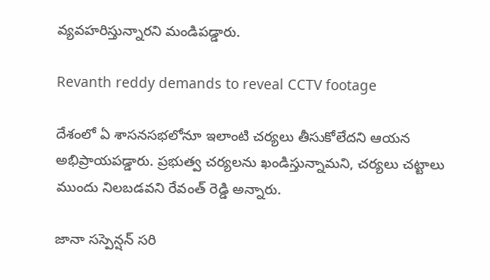వ్యవహరిస్తున్నారని మండిపడ్డారు.

Revanth reddy demands to reveal CCTV footage

దేశంలో ఏ శాసనసభలోనూ ఇలాంటి చర్యలు తీసుకోలేదని ఆయన అభిప్రాయపడ్డారు. ప్రభుత్వ చర్యలను ఖండిస్తున్నామని, చర్యలు చట్టాలు ముందు నిలబడవని రేవంత్ రెడ్డి అన్నారు.

జానా సస్పెన్షన్ సరి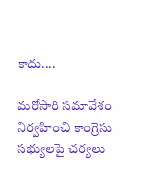కాదు....

మరోసారి సమావేశం నిర్వహించి కాంగ్రెసు సభ్యులపై చర్యలు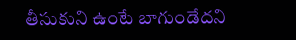తీసుకుని ఉంటే బాగుండేదని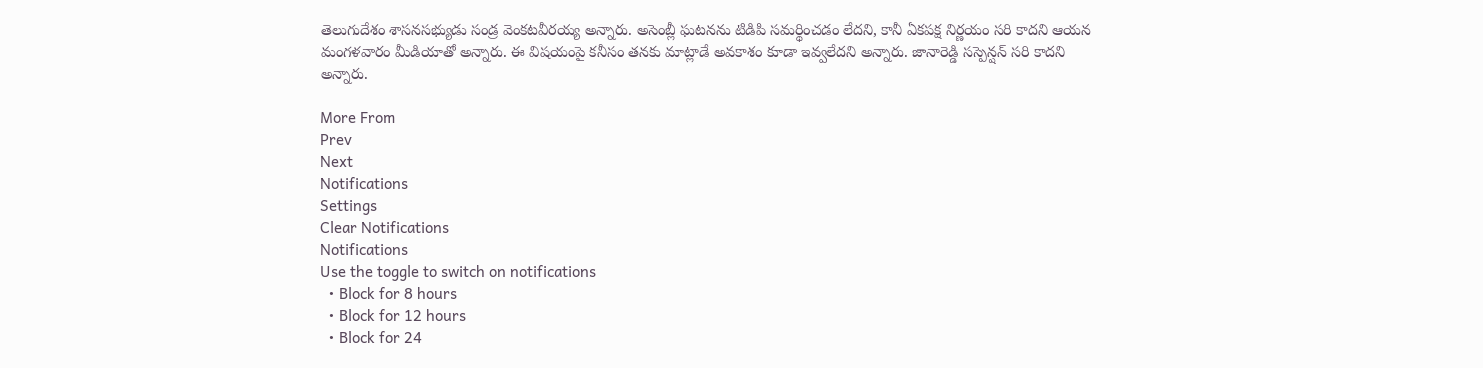తెలుగుదేశం శాసనసభ్యుడు సండ్ర వెంకటవీరయ్య అన్నారు. అసెంబ్లీ ఘటనను టిడిపి సమర్థించడం లేదని, కానీ ఏకపక్ష నిర్ణయం సరి కాదని ఆయన మంగళవారం మీడియాతో అన్నారు. ఈ విషయంపై కనీసం తనకు మాట్లాడే అవకాశం కూడా ఇవ్వలేదని అన్నారు. జానారెడ్డి సస్పెన్షన్ సరి కాదని అన్నారు.

More From
Prev
Next
Notifications
Settings
Clear Notifications
Notifications
Use the toggle to switch on notifications
  • Block for 8 hours
  • Block for 12 hours
  • Block for 24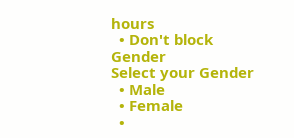hours
  • Don't block
Gender
Select your Gender
  • Male
  • Female
  •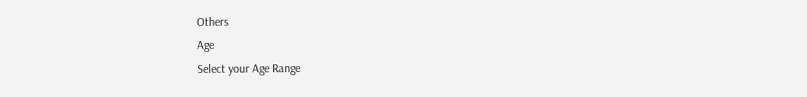Others
Age
Select your Age Range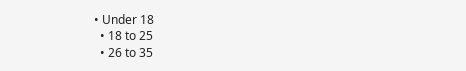• Under 18
  • 18 to 25
  • 26 to 35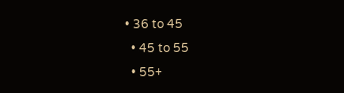• 36 to 45
  • 45 to 55
  • 55+